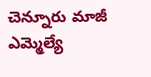చెన్నూరు మాజీ ఎమ్మెల్యే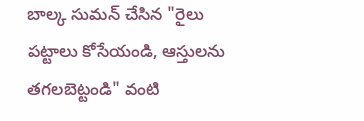బాల్క సుమన్ చేసిన "రైలు పట్టాలు కోసేయండి, ఆస్తులను తగలబెట్టండి" వంటి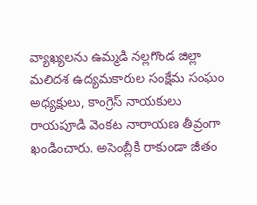వ్యాఖ్యలను ఉమ్మడి నల్లగొండ జిల్లా మలిదశ ఉద్యమకారుల సంక్షేమ సంఘం అధ్యక్షులు, కాంగ్రెస్ నాయకులు రాయపూడి వెంకట నారాయణ తీవ్రంగా ఖండించారు. అసెంబ్లీకి రాకుండా జీతం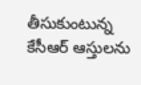తీసుకుంటున్న కేసీఆర్ ఆస్తులను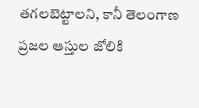తగలబెట్టాలని, కానీ తెలంగాణ ప్రజల ఆస్తుల జోలికి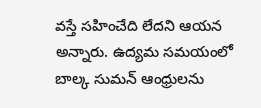వస్తే సహించేది లేదని ఆయన అన్నారు. ఉద్యమ సమయంలో బాల్క సుమన్ ఆంధ్రులను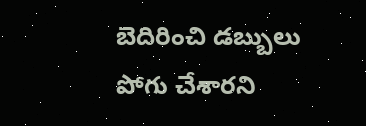బెదిరించి డబ్బులు పోగు చేశారని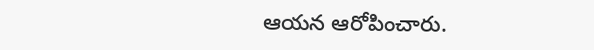ఆయన ఆరోపించారు.